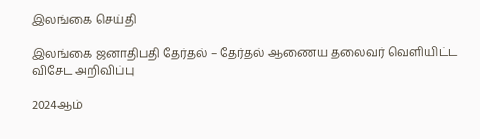இலங்கை செய்தி

இலங்கை ஜனாதிபதி தேர்தல் – தேர்தல் ஆணைய தலைவர் வெளியிட்ட விசேட அறிவிப்பு

2024ஆம்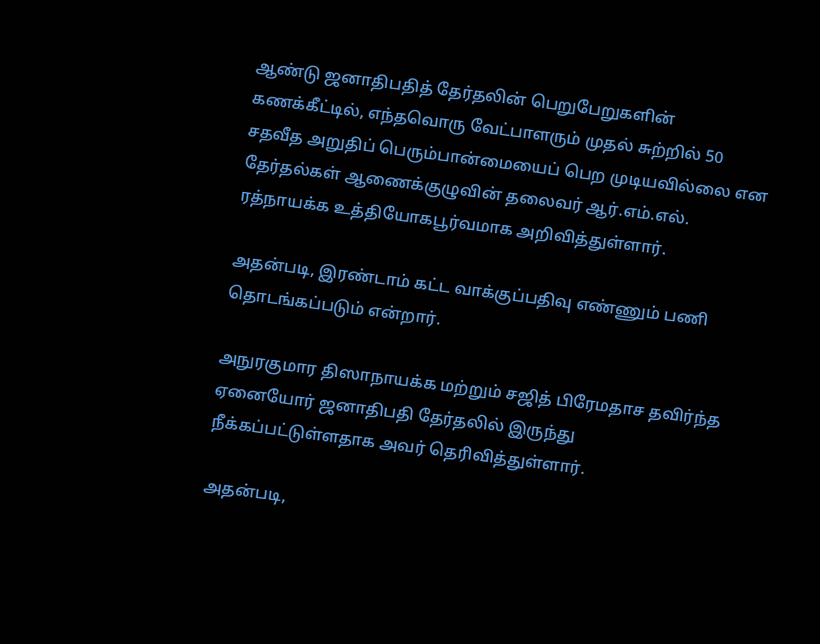ஆண்டு ஜனாதிபதித் தேர்தலின் பெறுபேறுகளின் கணக்கீட்டில், எந்தவொரு வேட்பாளரும் முதல் சுற்றில் 50 சதவீத அறுதிப் பெரும்பான்மையைப் பெற முடியவில்லை என தேர்தல்கள் ஆணைக்குழுவின் தலைவர் ஆர்.எம்.எல். ரத்நாயக்க உத்தியோகபூர்வமாக அறிவித்துள்ளார்.

அதன்படி, இரண்டாம் கட்ட வாக்குப்பதிவு எண்ணும் பணி தொடங்கப்படும் என்றார்.

அநுரகுமார திஸாநாயக்க மற்றும் சஜித் பிரேமதாச தவிர்ந்த ஏனையோர் ஜனாதிபதி தேர்தலில் இருந்து நீக்கப்பட்டுள்ளதாக அவர் தெரிவித்துள்ளார்.

அதன்படி,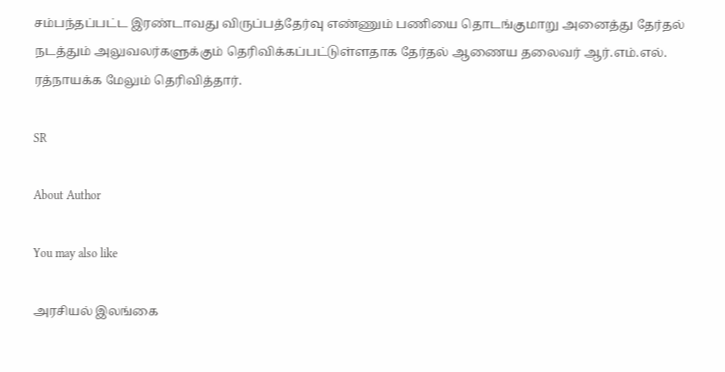சம்பந்தப்பட்ட இரண்டாவது விருப்பத்தேர்வு எண்ணும் பணியை தொடங்குமாறு அனைத்து தேர்தல் நடத்தும் அலுவலர்களுக்கும் தெரிவிக்கப்பட்டுள்ளதாக தேர்தல் ஆணைய தலைவர் ஆர்.எம்.எல். ரத்நாயக்க மேலும் தெரிவித்தார்.

SR

About Author

You may also like

அரசியல் இலங்கை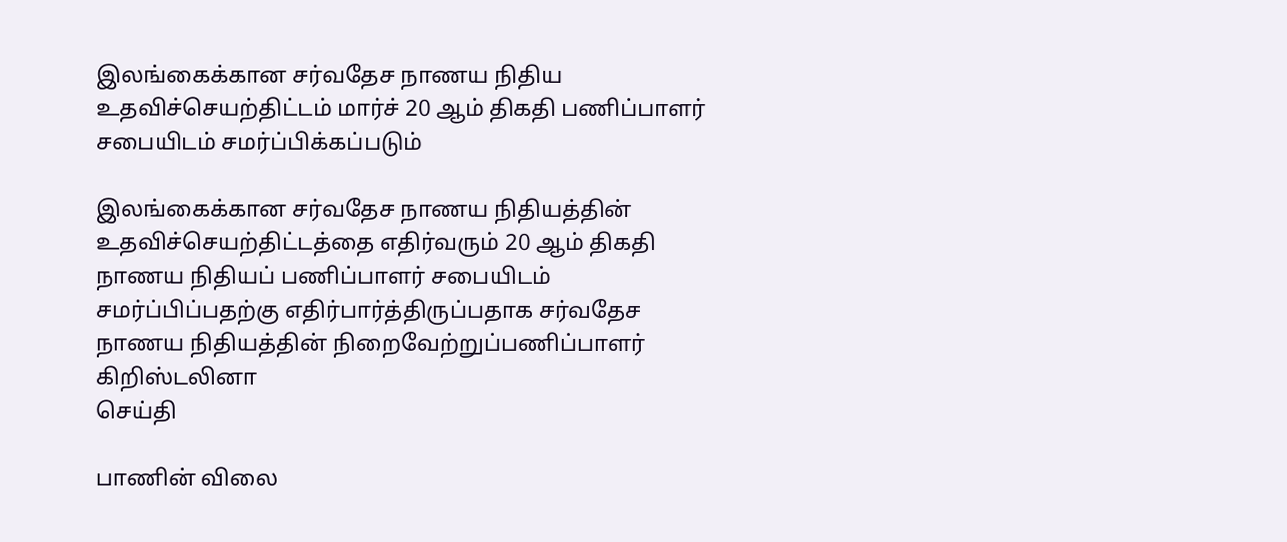இலங்கைக்கான சர்வதேச நாணய நிதிய உதவிச்செயற்திட்டம் மார்ச் 20 ஆம் திகதி பணிப்பாளர் சபையிடம் சமர்ப்பிக்கப்படும்

இலங்கைக்கான சர்வதேச நாணய நிதியத்தின் உதவிச்செயற்திட்டத்தை எதிர்வரும் 20 ஆம் திகதி நாணய நிதியப் பணிப்பாளர் சபையிடம் சமர்ப்பிப்பதற்கு எதிர்பார்த்திருப்பதாக சர்வதேச நாணய நிதியத்தின் நிறைவேற்றுப்பணிப்பாளர் கிறிஸ்டலினா
செய்தி

பாணின் விலை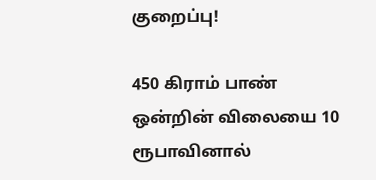குறைப்பு!

450 கிராம் பாண் ஒன்றின் விலையை 10 ரூபாவினால்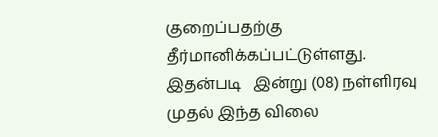குறைப்பதற்கு தீர்மானிக்கப்பட்டுள்ளது. இதன்படி   இன்று (08) நள்ளிரவு முதல் இந்த விலை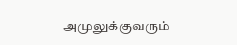அமுலுக்குவரும்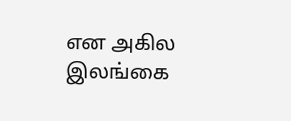என அகில இலங்கை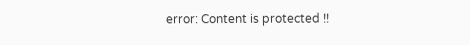error: Content is protected !!